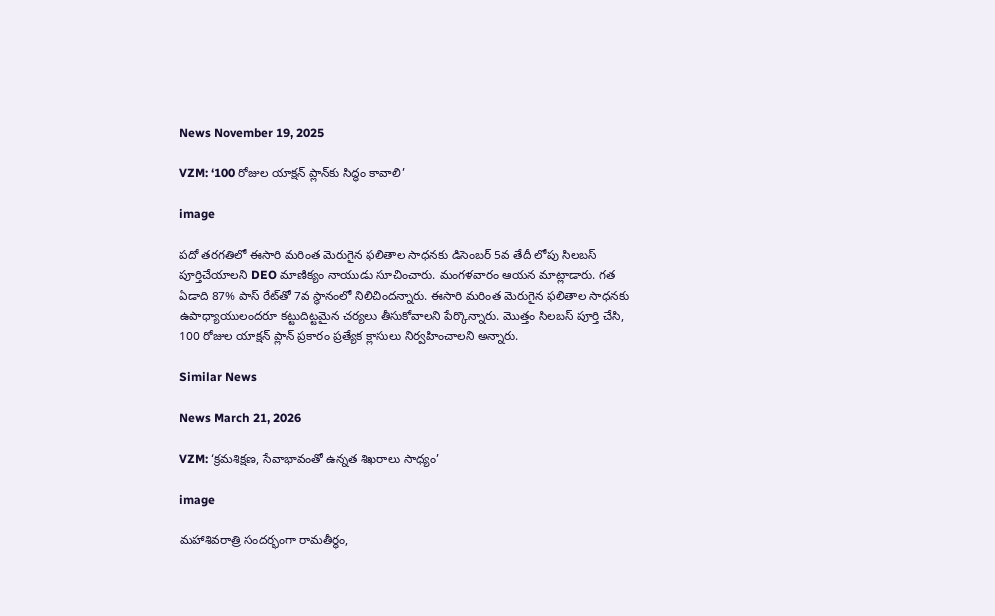News November 19, 2025

VZM: ‘100 రోజుల యాక్షన్ ప్లాన్‌కు సిద్ధం కావాలి’

image

పదో తరగతిలో ఈసారి మరింత మెరుగైన ఫలితాల సాధనకు డిసెంబర్ 5వ తేదీ లోపు సిలబస్ పూర్తిచేయాలని DEO మాణిక్యం నాయుడు సూచించారు. మంగళవారం ఆయన మాట్లాడారు. గత ఏడాది 87% పాస్ రేట్‌తో 7వ స్థానంలో నిలిచిందన్నారు. ఈసారి మరింత మెరుగైన ఫలితాల సాధనకు ఉపాధ్యాయులందరూ కట్టుదిట్టమైన చర్యలు తీసుకోవాలని పేర్కొన్నారు. మొత్తం సిలబస్ పూర్తి చేసి, 100 రోజుల యాక్షన్ ప్లాన్ ప్రకారం ప్రత్యేక క్లాసులు నిర్వహించాలని అన్నారు.

Similar News

News March 21, 2026

VZM: ‘క్రమశిక్షణ, సేవాభావంతో ఉన్నత శిఖరాలు సాధ్యం’

image

మహాశివరాత్రి సందర్భంగా రామతీర్థం,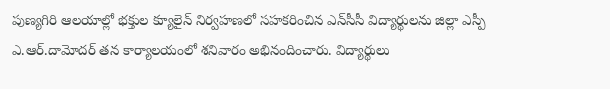పుణ్యగిరి ఆలయాల్లో భక్తుల క్యూలైన్ నిర్వహణలో సహకరించిన ఎన్‌సీసీ విద్యార్థులను జిల్లా ఎస్పీ ఎ.ఆర్.దామోదర్ తన కార్యాలయంలో శనివారం అభినందించారు. విద్యార్థులు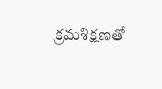క్రమశిక్షణతో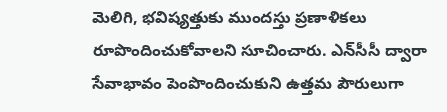మెలిగి, భవిష్యత్తుకు ముందస్తు ప్రణాళికలు రూపొందించుకోవాలని సూచించారు. ఎన్‌సీసీ ద్వారా సేవాభావం పెంపొందించుకుని ఉత్తమ పౌరులుగా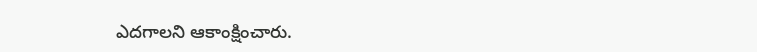ఎదగాలని ఆకాంక్షించారు.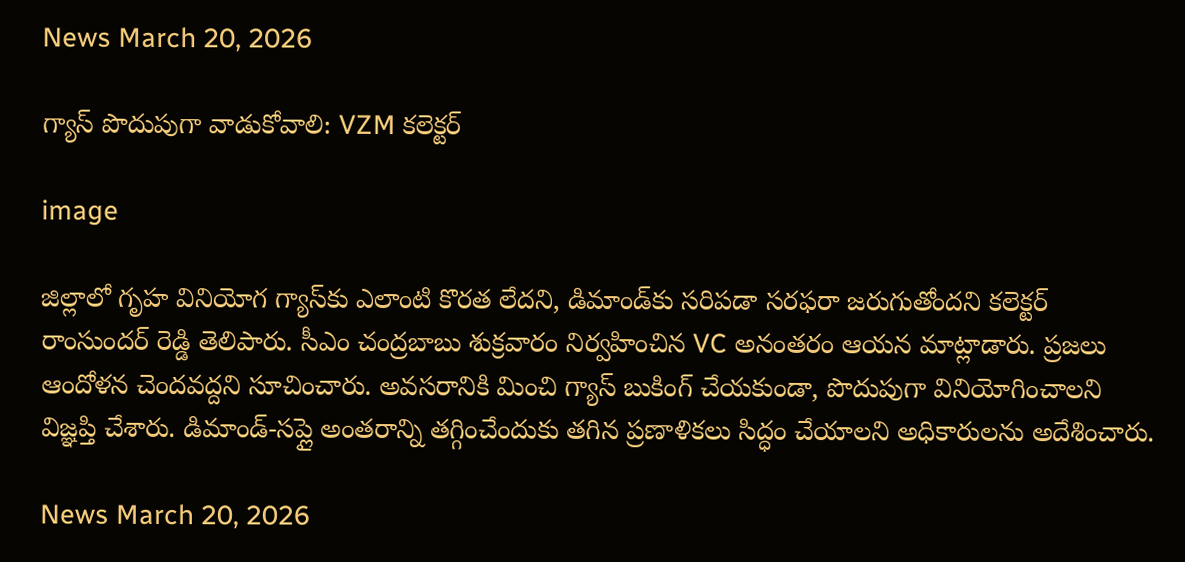News March 20, 2026

గ్యాస్ పొదుపుగా వాడుకోవాలి: VZM కలెక్టర్

image

జిల్లాలో గృహ వినియోగ గ్యాస్‌కు ఎలాంటి కొరత లేదని, డిమాండ్‌కు సరిపడా సరఫరా జరుగుతోందని కలెక్టర్ రాంసుందర్ రెడ్డి తెలిపారు. సీఎం చంద్రబాబు శుక్రవారం నిర్వహించిన VC అనంతరం ఆయన మాట్లాడారు. ప్రజలు ఆందోళన చెందవద్దని సూచించారు. అవసరానికి మించి గ్యాస్ బుకింగ్ చేయకుండా, పొదుపుగా వినియోగించాలని విజ్ఞప్తి చేశారు. డిమాండ్-సప్లై అంతరాన్ని తగ్గించేందుకు తగిన ప్రణాళికలు సిద్ధం చేయాలని అధికారులను అదేశించారు.

News March 20, 2026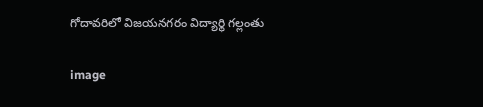గోదావరిలో విజయనగరం విద్యార్థి గల్లంతు

image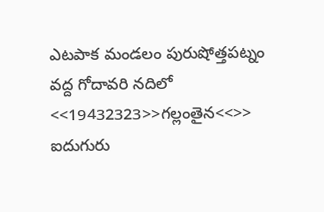ఎటపాక మండలం పురుషోత్తపట్నం వద్ద గోదావరి నదిలో <<19432323>>గల్లంతైన<<>> ఐదుగురు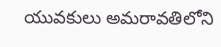యువకులు అమరావతిలోని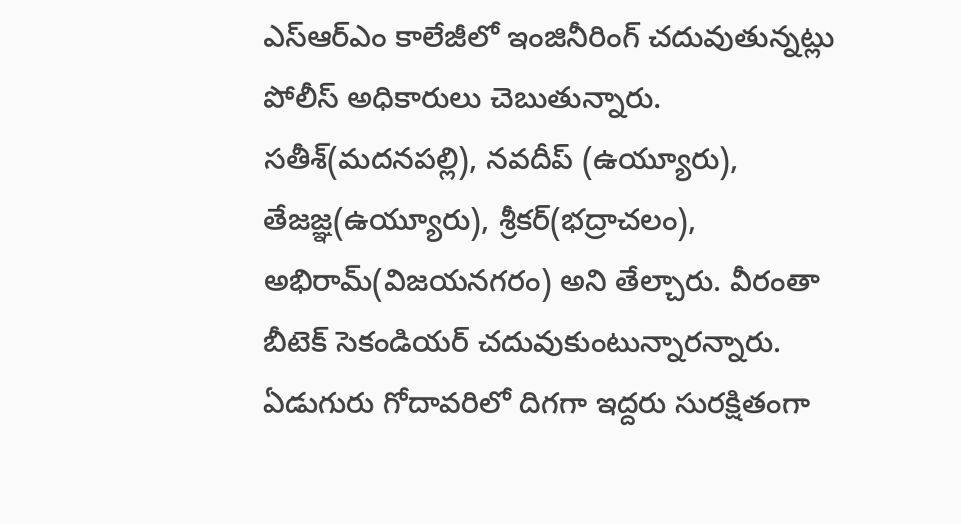ఎస్ఆర్ఎం కాలేజీలో ఇంజినీరింగ్ చదువుతున్నట్లు పోలీస్ అధికారులు చెబుతున్నారు. సతీశ్(మదనపల్లి), నవదీప్ (ఉయ్యూరు), తేజజ్ఞ(ఉయ్యూరు), శ్రీకర్(భద్రాచలం), అభిరామ్(విజయనగరం) అని తేల్చారు. వీరంతా బీటెక్ సెకండియర్ చదువుకుంటున్నారన్నారు. ఏడుగురు గోదావరిలో దిగగా ఇద్దరు సురక్షితంగా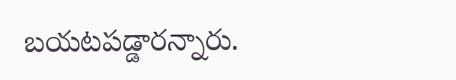బయటపడ్డారన్నారు.